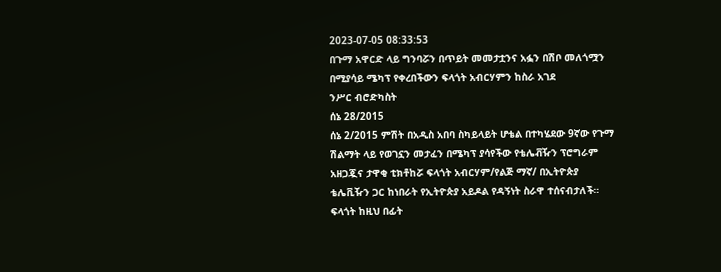2023-07-05 08:33:53
በጉማ አዋርድ ላይ ግንባሯን በጥይት መመታቷንና አፏን በሽቦ መለጎሟን በሚያሳይ ሜካፕ የቀረበችውን ፍላጎት አብርሃምን ከስራ አገደ
ንሥር ብሮድካስት
ሰኔ 28/2015
ሰኔ 2/2015 ምሽት በአዲስ አበባ ስካይላይት ሆቴል በተካሄደው 9ኛው የጉማ ሽልማት ላይ የወገኗን መታፈን በሜካፕ ያሳየችው የቴሌቭዥን ፕሮግራም አዘጋጇና ታዋቂ ቲክቶከሯ ፍላጎት አብርሃም/የልጅ ማኛ/ በኢትዮጵያ ቴሌቪዥን ጋር ከነበራት የኢትዮጵያ አይዶል የዳኝነት ስራዋ ተሰናብታለች።
ፍላጎት ከዚህ በፊት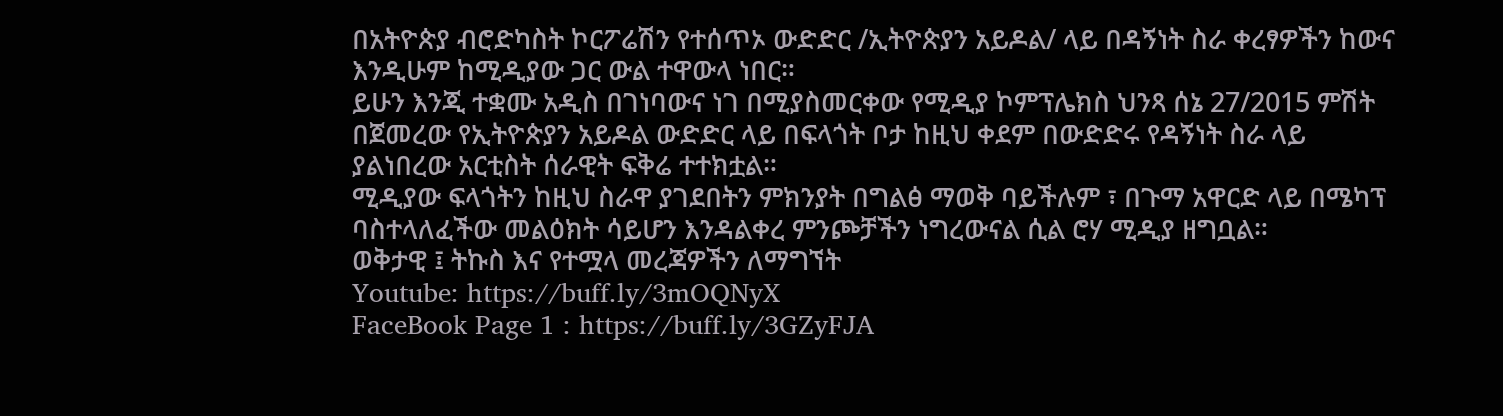በአትዮጵያ ብሮድካስት ኮርፖሬሽን የተሰጥኦ ውድድር /ኢትዮጵያን አይዶል/ ላይ በዳኝነት ስራ ቀረፃዎችን ከውና እንዲሁም ከሚዲያው ጋር ውል ተዋውላ ነበር።
ይሁን እንጂ ተቋሙ አዲስ በገነባውና ነገ በሚያስመርቀው የሚዲያ ኮምፕሌክስ ህንጻ ሰኔ 27/2015 ምሽት በጀመረው የኢትዮጵያን አይዶል ውድድር ላይ በፍላጎት ቦታ ከዚህ ቀደም በውድድሩ የዳኝነት ስራ ላይ ያልነበረው አርቲስት ሰራዊት ፍቅሬ ተተክቷል።
ሚዲያው ፍላጎትን ከዚህ ስራዋ ያገደበትን ምክንያት በግልፅ ማወቅ ባይችሉም ፣ በጉማ አዋርድ ላይ በሜካፕ ባስተላለፈችው መልዕክት ሳይሆን እንዳልቀረ ምንጮቻችን ነግረውናል ሲል ሮሃ ሚዲያ ዘግቧል።
ወቅታዊ ፤ ትኩስ እና የተሟላ መረጃዎችን ለማግኘት
Youtube: https://buff.ly/3mOQNyX
FaceBook Page 1 : https://buff.ly/3GZyFJA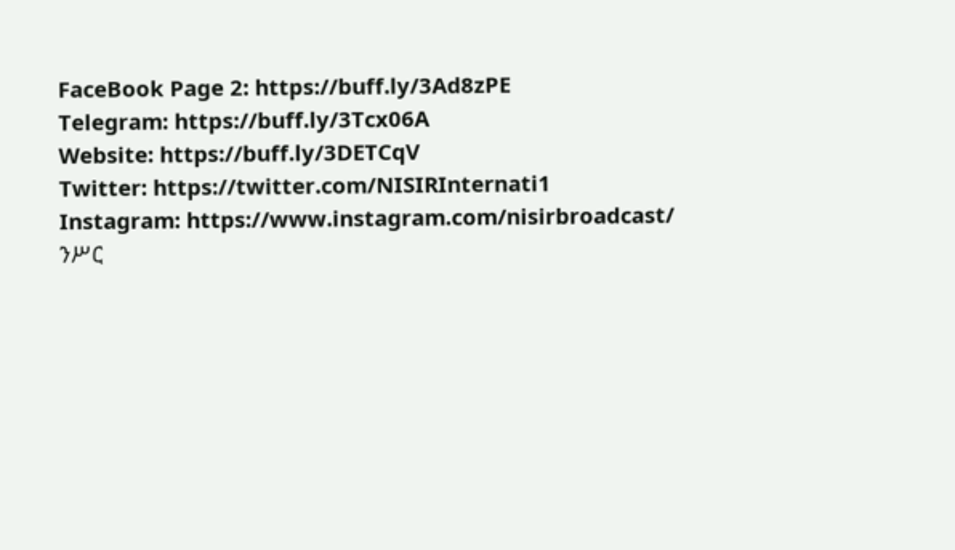FaceBook Page 2: https://buff.ly/3Ad8zPE
Telegram: https://buff.ly/3Tcx06A
Website: https://buff.ly/3DETCqV
Twitter: https://twitter.com/NISIRInternati1
Instagram: https://www.instagram.com/nisirbroadcast/
ንሥር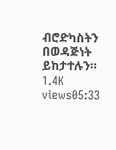ብሮድካስትን በወዳጅነት ይከታተሉን።
1.4K views05:33